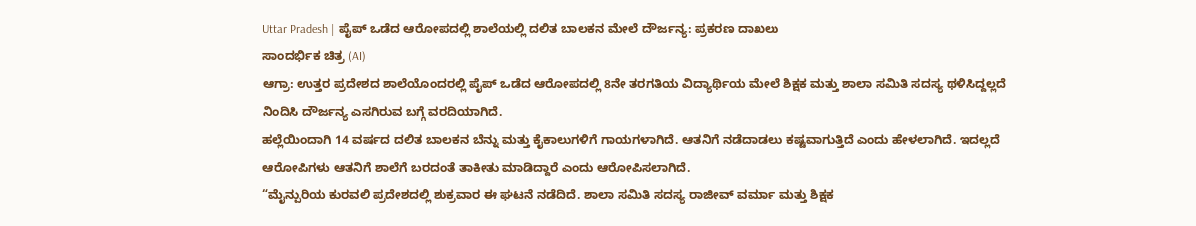Uttar Pradesh | ಪೈಪ್ ಒಡೆದ ಆರೋಪದಲ್ಲಿ ಶಾಲೆಯಲ್ಲಿ ದಲಿತ ಬಾಲಕನ ಮೇಲೆ ದೌರ್ಜನ್ಯ: ಪ್ರಕರಣ ದಾಖಲು
ಸಾಂದರ್ಭಿಕ ಚಿತ್ರ (AI)
ಆಗ್ರಾ: ಉತ್ತರ ಪ್ರದೇಶದ ಶಾಲೆಯೊಂದರಲ್ಲಿ ಪೈಪ್ ಒಡೆದ ಆರೋಪದಲ್ಲಿ 8ನೇ ತರಗತಿಯ ವಿದ್ಯಾರ್ಥಿಯ ಮೇಲೆ ಶಿಕ್ಷಕ ಮತ್ತು ಶಾಲಾ ಸಮಿತಿ ಸದಸ್ಯ ಥಳಿಸಿದ್ದಲ್ಲದೆ ನಿಂದಿಸಿ ದೌರ್ಜನ್ಯ ಎಸಗಿರುವ ಬಗ್ಗೆ ವರದಿಯಾಗಿದೆ.
ಹಲ್ಲೆಯಿಂದಾಗಿ 14 ವರ್ಷದ ದಲಿತ ಬಾಲಕನ ಬೆನ್ನು ಮತ್ತು ಕೈಕಾಲುಗಳಿಗೆ ಗಾಯಗಳಾಗಿದೆ. ಆತನಿಗೆ ನಡೆದಾಡಲು ಕಷ್ಟವಾಗುತ್ತಿದೆ ಎಂದು ಹೇಳಲಾಗಿದೆ. ಇದಲ್ಲದೆ ಆರೋಪಿಗಳು ಆತನಿಗೆ ಶಾಲೆಗೆ ಬರದಂತೆ ತಾಕೀತು ಮಾಡಿದ್ದಾರೆ ಎಂದು ಆರೋಪಿಸಲಾಗಿದೆ.
“ಮೈನ್ಪುರಿಯ ಕುರವಲಿ ಪ್ರದೇಶದಲ್ಲಿ ಶುಕ್ರವಾರ ಈ ಘಟನೆ ನಡೆದಿದೆ. ಶಾಲಾ ಸಮಿತಿ ಸದಸ್ಯ ರಾಜೀವ್ ವರ್ಮಾ ಮತ್ತು ಶಿಕ್ಷಕ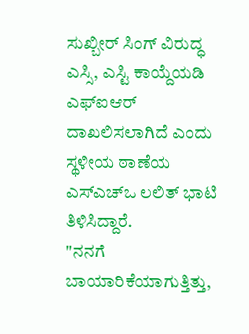ಸುಖ್ಬೀರ್ ಸಿಂಗ್ ವಿರುದ್ಧ ಎಸ್ಸಿ, ಎಸ್ಟಿ ಕಾಯ್ದೆಯಡಿ ಎಫ್ಐಆರ್ ದಾಖಲಿಸಲಾಗಿದೆ ಎಂದು ಸ್ಥಳೀಯ ಠಾಣೆಯ ಎಸ್ಎಚ್ಒ ಲಲಿತ್ ಭಾಟಿ ತಿಳಿಸಿದ್ದಾರೆ.
"ನನಗೆ ಬಾಯಾರಿಕೆಯಾಗುತ್ತಿತ್ತು,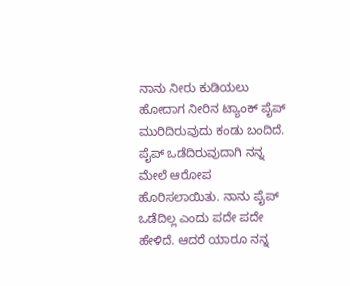ನಾನು ನೀರು ಕುಡಿಯಲು ಹೋದಾಗ ನೀರಿನ ಟ್ಯಾಂಕ್ ಪೈಪ್ ಮುರಿದಿರುವುದು ಕಂಡು ಬಂದಿದೆ. ಪೈಪ್ ಒಡೆದಿರುವುದಾಗಿ ನನ್ನ ಮೇಲೆ ಆರೋಪ ಹೊರಿಸಲಾಯಿತು. ನಾನು ಪೈಪ್ ಒಡೆದಿಲ್ಲ ಎಂದು ಪದೇ ಪದೇ ಹೇಳಿದೆ. ಆದರೆ ಯಾರೂ ನನ್ನ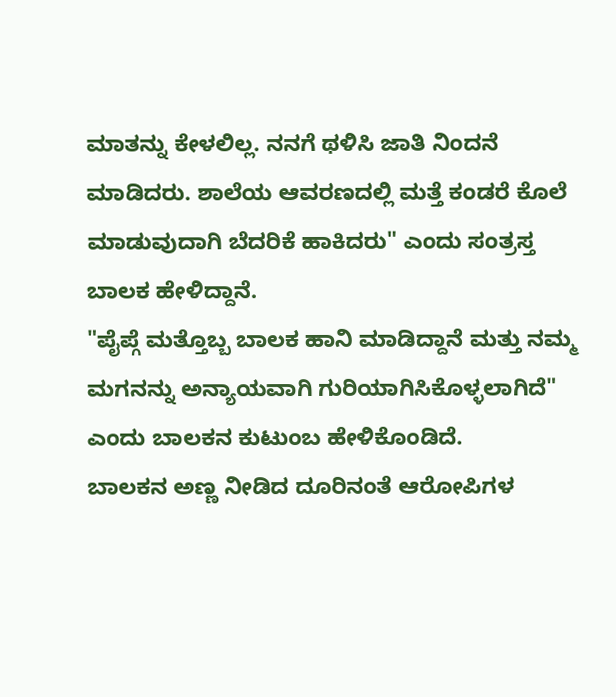ಮಾತನ್ನು ಕೇಳಲಿಲ್ಲ. ನನಗೆ ಥಳಿಸಿ ಜಾತಿ ನಿಂದನೆ ಮಾಡಿದರು. ಶಾಲೆಯ ಆವರಣದಲ್ಲಿ ಮತ್ತೆ ಕಂಡರೆ ಕೊಲೆ ಮಾಡುವುದಾಗಿ ಬೆದರಿಕೆ ಹಾಕಿದರು" ಎಂದು ಸಂತ್ರಸ್ತ ಬಾಲಕ ಹೇಳಿದ್ದಾನೆ.
"ಪೈಪ್ಗೆ ಮತ್ತೊಬ್ಬ ಬಾಲಕ ಹಾನಿ ಮಾಡಿದ್ದಾನೆ ಮತ್ತು ನಮ್ಮ ಮಗನನ್ನು ಅನ್ಯಾಯವಾಗಿ ಗುರಿಯಾಗಿಸಿಕೊಳ್ಳಲಾಗಿದೆ" ಎಂದು ಬಾಲಕನ ಕುಟುಂಬ ಹೇಳಿಕೊಂಡಿದೆ.
ಬಾಲಕನ ಅಣ್ಣ ನೀಡಿದ ದೂರಿನಂತೆ ಆರೋಪಿಗಳ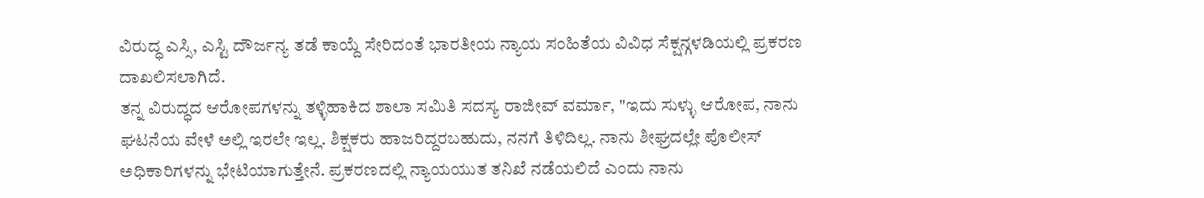ವಿರುದ್ಧ ಎಸ್ಸಿ, ಎಸ್ಟಿ ದೌರ್ಜನ್ಯ ತಡೆ ಕಾಯ್ದೆ ಸೇರಿದಂತೆ ಭಾರತೀಯ ನ್ಯಾಯ ಸಂಹಿತೆಯ ವಿವಿಧ ಸೆಕ್ಷನ್ಗಳಡಿಯಲ್ಲಿ ಪ್ರಕರಣ ದಾಖಲಿಸಲಾಗಿದೆ.
ತನ್ನ ವಿರುದ್ಧದ ಆರೋಪಗಳನ್ನು ತಳ್ಳಿಹಾಕಿದ ಶಾಲಾ ಸಮಿತಿ ಸದಸ್ಯ ರಾಜೀವ್ ವರ್ಮಾ, "ಇದು ಸುಳ್ಳು ಆರೋಪ, ನಾನು ಘಟನೆಯ ವೇಳೆ ಅಲ್ಲಿ ಇರಲೇ ಇಲ್ಲ. ಶಿಕ್ಷಕರು ಹಾಜರಿದ್ದರಬಹುದು, ನನಗೆ ತಿಳಿದಿಲ್ಲ. ನಾನು ಶೀಘ್ರದಲ್ಲೇ ಪೊಲೀಸ್ ಅಧಿಕಾರಿಗಳನ್ನು ಭೇಟಿಯಾಗುತ್ತೇನೆ. ಪ್ರಕರಣದಲ್ಲಿ ನ್ಯಾಯಯುತ ತನಿಖೆ ನಡೆಯಲಿದೆ ಎಂದು ನಾನು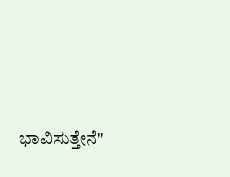ಭಾವಿಸುತ್ತೇನೆ"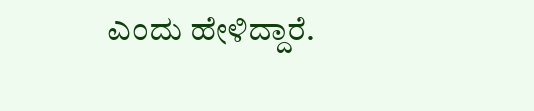ಎಂದು ಹೇಳಿದ್ದಾರೆ.